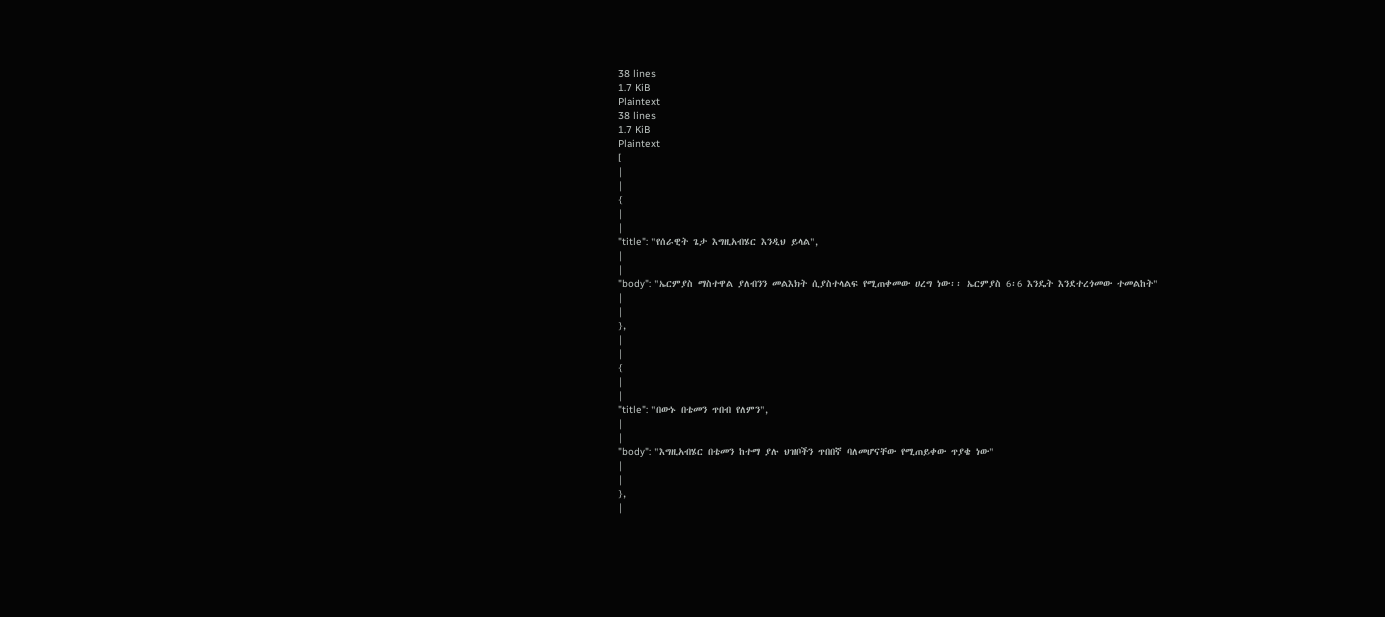38 lines
1.7 KiB
Plaintext
38 lines
1.7 KiB
Plaintext
[
|
|
{
|
|
"title": "የሰራዊት ጌታ እግዚአብሄር እንዲህ ይላል",
|
|
"body": "ኤርምያስ ማስተዋል ያለብንን መልእክት ሲያስተላልፍ የሚጠቀመው ሀረግ ነው፡፡ ኤርምያስ 6፡6 እንዴት እንደተረጎመው ተመልከት"
|
|
},
|
|
{
|
|
"title": "በውኑ በቴመን ጥበብ የለምን",
|
|
"body": "እግዚአብሄር በቴመን ከተማ ያሉ ህዝቦችን ጥበበኛ ባለመሆናቸው የሚጠይቀው ጥያቄ ነው"
|
|
},
|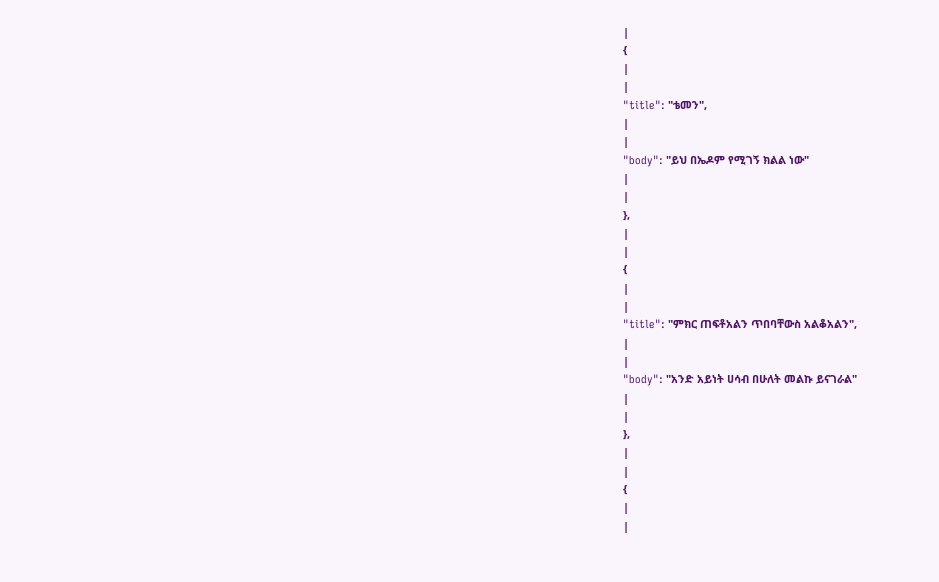|
{
|
|
"title": "ቴመን",
|
|
"body": "ይህ በኤዶም የሚገኝ ክልል ነው"
|
|
},
|
|
{
|
|
"title": "ምክር ጠፍቶአልን ጥበባቸውስ አልቆአልን",
|
|
"body": "አንድ አይነት ሀሳብ በሁለት መልኩ ይናገራል"
|
|
},
|
|
{
|
|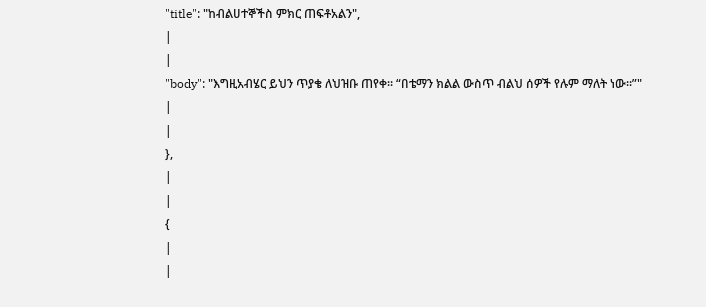"title": "ከብልሀተኞችስ ምክር ጠፍቶአልን",
|
|
"body": "እግዚአብሄር ይህን ጥያቄ ለህዝቡ ጠየቀ፡፡ “በቴማን ክልል ውስጥ ብልህ ሰዎች የሉም ማለት ነው፡፡”"
|
|
},
|
|
{
|
|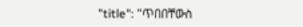"title": "ጥበበቸውስ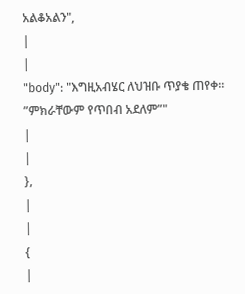አልቆአልን",
|
|
"body": "እግዚአብሄር ለህዝቡ ጥያቄ ጠየቀ፡፡”ምክራቸውም የጥበብ አደለም”"
|
|
},
|
|
{
|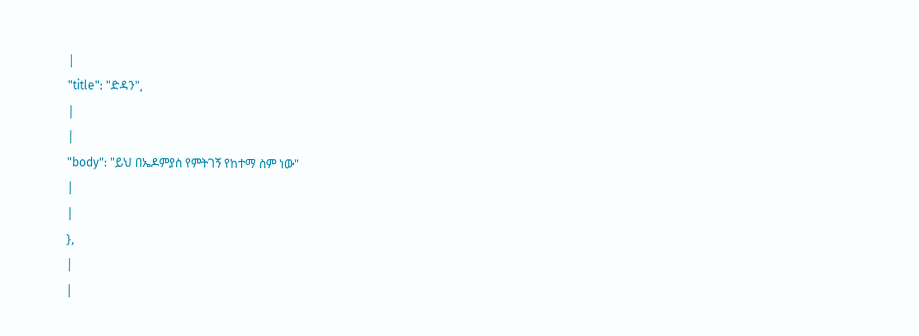|
"title": "ድዳን",
|
|
"body": "ይህ በኤዶምያስ የምትገኝ የከተማ ስም ነው"
|
|
},
|
|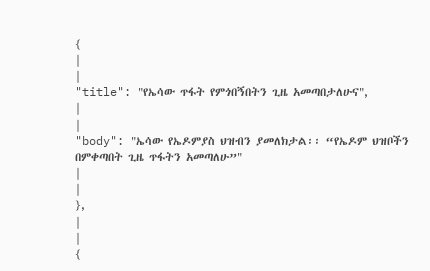{
|
|
"title": "የኤሳው ጥፋት የምጎበኝበትን ጊዜ አመጣበታለሁና",
|
|
"body": "ኤሳው የኤዶምያስ ህዝብን ያመለክታል፡፡ “የኤዶም ህዝቦችን በምቀጣበት ጊዜ ጥፋትን አመጣለሁ”"
|
|
},
|
|
{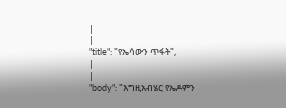|
|
"title": "የኤሳውን ጥፋት",
|
|
"body": "እግዚአብሄር የኤዶምን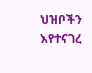ህዝቦችን እየተናገረ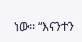ነው፡፡ “እናንተን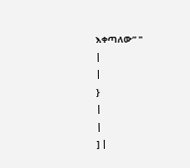እቀጣለው” "
|
|
}
|
|
] |